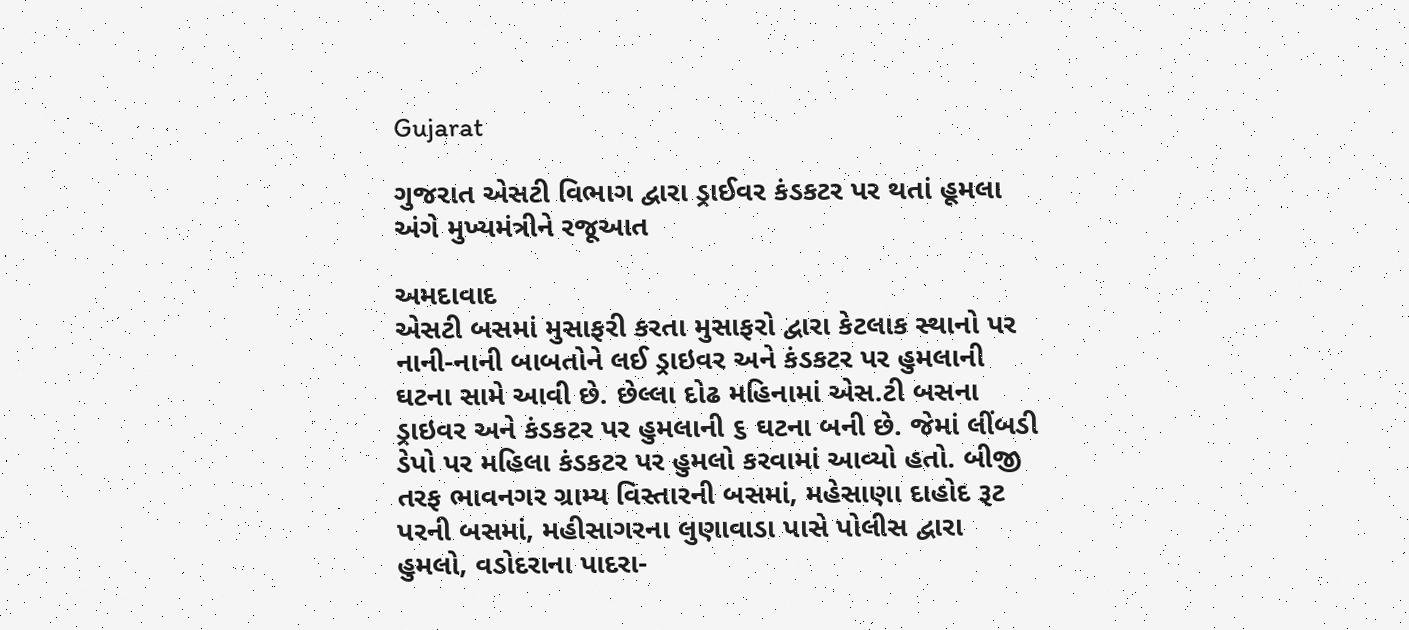Gujarat

ગુજરાત એસટી વિભાગ દ્વારા ડ્રાઈવર કંડકટર પર થતાં હૂમલા અંગે મુખ્યમંત્રીને રજૂઆત

અમદાવાદ
એસટી બસમાં મુસાફરી કરતા મુસાફરો દ્વારા કેટલાક સ્થાનો પર નાની-નાની બાબતોને લઈ ડ્રાઇવર અને કંડકટર પર હુમલાની ઘટના સામે આવી છે. છેલ્લા દોઢ મહિનામાં એસ.ટી બસના ડ્રાઇવર અને કંડકટર પર હુમલાની ૬ ઘટના બની છે. જેમાં લીંબડી ડેપો પર મહિલા કંડકટર પર હુમલો કરવામાં આવ્યો હતો. બીજી તરફ ભાવનગર ગ્રામ્ય વિસ્તારની બસમાં, મહેસાણા દાહોદ રૂટ પરની બસમાં, મહીસાગરના લુણાવાડા પાસે પોલીસ દ્વારા હુમલો, વડોદરાના પાદરા-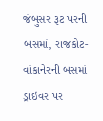જંબુસર રૂટ પરની બસમાં, રાજકોટ-વાંકાનેરની બસમાં ડ્રાઇવર પર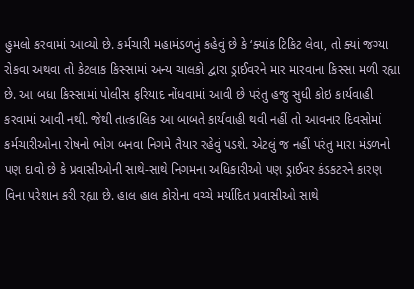હુમલો કરવામાં આવ્યો છે. કર્મચારી મહામંડળનું કહેવું છે કે ‘ક્યાંક ટિકિટ લેવા, તો ક્યાં જગ્યા રોકવા અથવા તો કેટલાક કિસ્સામાં અન્ય ચાલકો દ્વારા ડ્રાઈવરને માર મારવાના કિસ્સા મળી રહ્યા છે. આ બધા કિસ્સામાં પોલીસ ફરિયાદ નોંધવામાં આવી છે પરંતુ હજુ સુધી કોઇ કાર્યવાહી કરવામાં આવી નથી. જેથી તાત્કાલિક આ બાબતે કાર્યવાહી થવી નહીં તો આવનાર દિવસોમાં કર્મચારીઓના રોષનો ભોગ બનવા નિગમે તૈયાર રહેવું પડશે. એટલું જ નહીં પરંતુ મારા મંડળનો પણ દાવો છે કે પ્રવાસીઓની સાથે-સાથે નિગમના અધિકારીઓ પણ ડ્રાઈવર કંડકટરને કારણ વિના પરેશાન કરી રહ્યા છે. હાલ હાલ કોરોના વચ્ચે મર્યાદિત પ્રવાસીઓ સાથે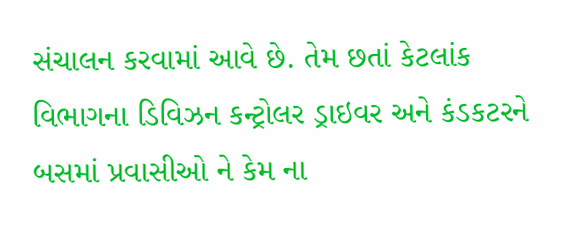સંચાલન કરવામાં આવે છે. તેમ છતાં કેટલાંક વિભાગના ડિવિઝન કન્ટ્રોલર ડ્રાઇવર અને કંડકટરને બસમાં પ્રવાસીઓ ને કેમ ના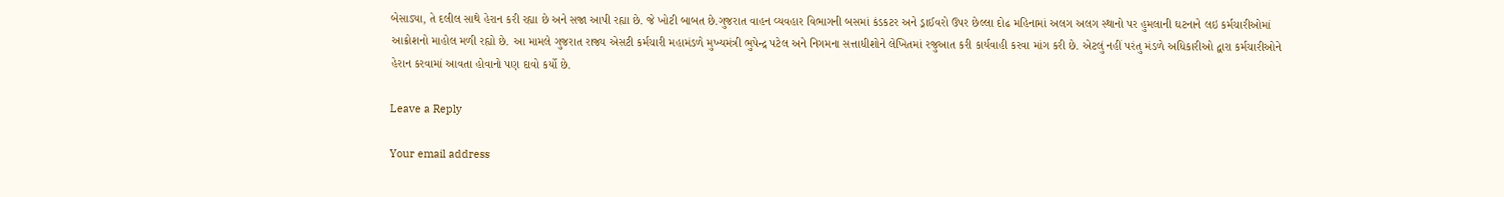બેસાડ્યા, તે દલીલ સાથે હેરાન કરી રહ્યા છે અને સજા આપી રહ્યા છે. જે ખોટી બાબત છે.ગુજરાત વાહન વ્યવહાર વિભાગની બસમાં કંડકટર અને ડ્રાઈવરો ઉપર છેલ્લા દોઢ મહિનામાં અલગ અલગ સ્થાનો પર હુમલાની ઘટનાને લઇ કર્મચારીઓમાં આક્રોશનો માહોલ મળી રહ્યો છે. આ મામલે ગુજરાત રાજ્ય એસટી કર્મચારી મહામંડળે મુખ્યમંત્રી ભુપેન્દ્ર પટેલ અને નિગમના સત્તાધીશોને લેખિતમાં રજુઆત કરી કાર્યવાહી કરવા માંગ કરી છે. એટલું નહીં પરંતુ મંડળે અધિકારીઓ દ્વારા કર્મચારીઓને હેરાન કરવામાં આવતા હોવાનો પણ દાવો કર્યો છે.

Leave a Reply

Your email address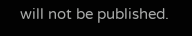will not be published.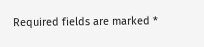Required fields are marked *